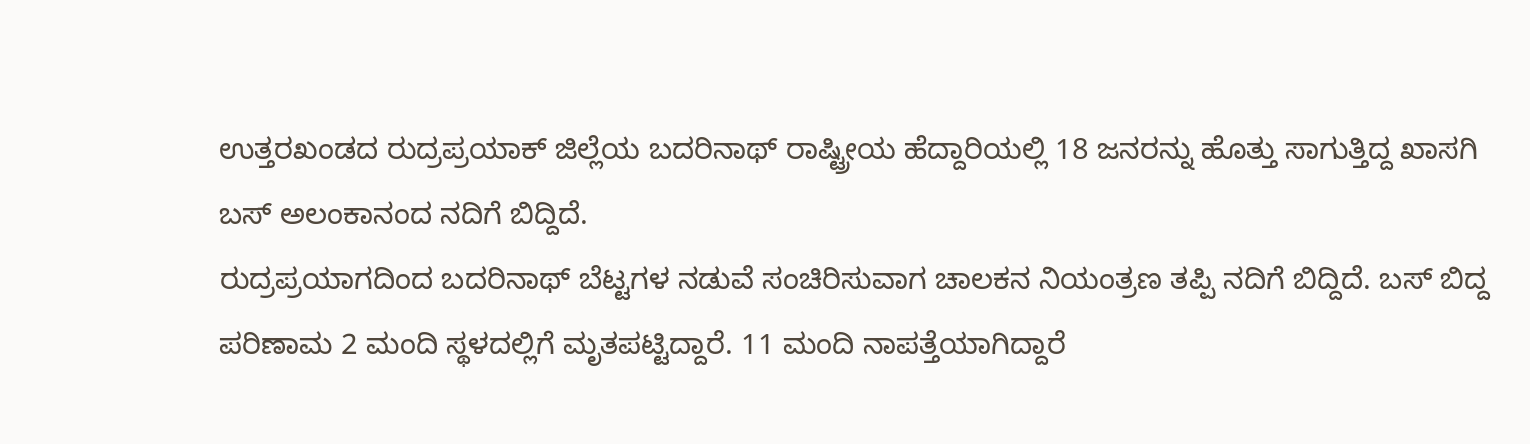ಉತ್ತರಖಂಡದ ರುದ್ರಪ್ರಯಾಕ್ ಜಿಲ್ಲೆಯ ಬದರಿನಾಥ್ ರಾಷ್ಟ್ರೀಯ ಹೆದ್ದಾರಿಯಲ್ಲಿ 18 ಜನರನ್ನು ಹೊತ್ತು ಸಾಗುತ್ತಿದ್ದ ಖಾಸಗಿ ಬಸ್ ಅಲಂಕಾನಂದ ನದಿಗೆ ಬಿದ್ದಿದೆ.
ರುದ್ರಪ್ರಯಾಗದಿಂದ ಬದರಿನಾಥ್ ಬೆಟ್ಟಗಳ ನಡುವೆ ಸಂಚಿರಿಸುವಾಗ ಚಾಲಕನ ನಿಯಂತ್ರಣ ತಪ್ಪಿ ನದಿಗೆ ಬಿದ್ದಿದೆ. ಬಸ್ ಬಿದ್ದ ಪರಿಣಾಮ 2 ಮಂದಿ ಸ್ಥಳದಲ್ಲಿಗೆ ಮೃತಪಟ್ಟಿದ್ದಾರೆ. 11 ಮಂದಿ ನಾಪತ್ತೆಯಾಗಿದ್ದಾರೆ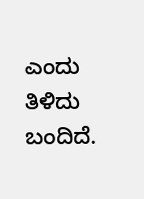ಎಂದು ತಿಳಿದು ಬಂದಿದೆ.